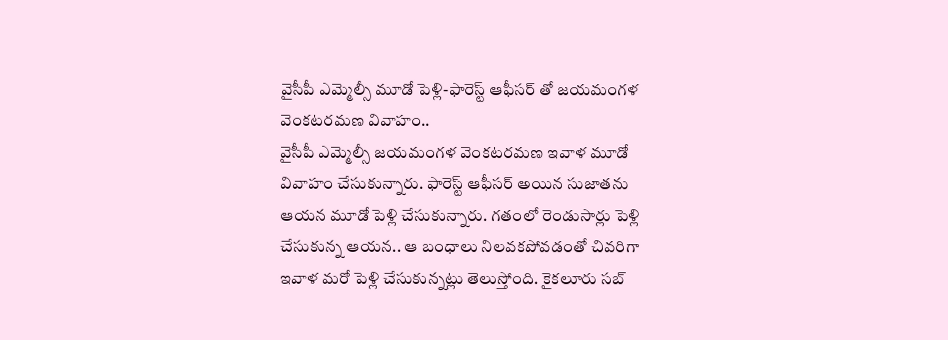వైసీపీ ఎమ్మెల్సీ మూడో పెళ్లి-ఫారెస్ట్ ఆఫీసర్ తో జయమంగళ వెంకటరమణ వివాహం..
వైసీపీ ఎమ్మెల్సీ జయమంగళ వెంకటరమణ ఇవాళ మూడో వివాహం చేసుకున్నారు. ఫారెస్ట్ ఆఫీసర్ అయిన సుజాతను ఆయన మూడో పెళ్లి చేసుకున్నారు. గతంలో రెండుసార్లు పెళ్లి చేసుకున్న ఆయన.. ఆ బంధాలు నిలవకపోవడంతో చివరిగా ఇవాళ మరో పెళ్లి చేసుకున్నట్లు తెలుస్తోంది. కైకలూరు సబ్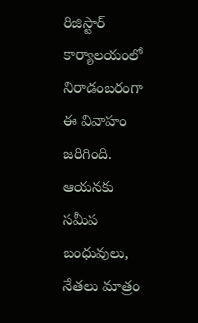రిజిస్టార్ కార్యాలయంలో నిరాడంబరంగా ఈ వివాహం జరిగింది. ఆయనకు సమీప బంధువులు, నేతలు మాత్రం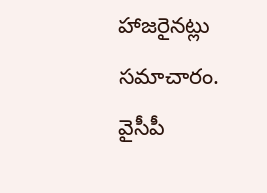హాజరైనట్లు సమాచారం.
వైసీపీ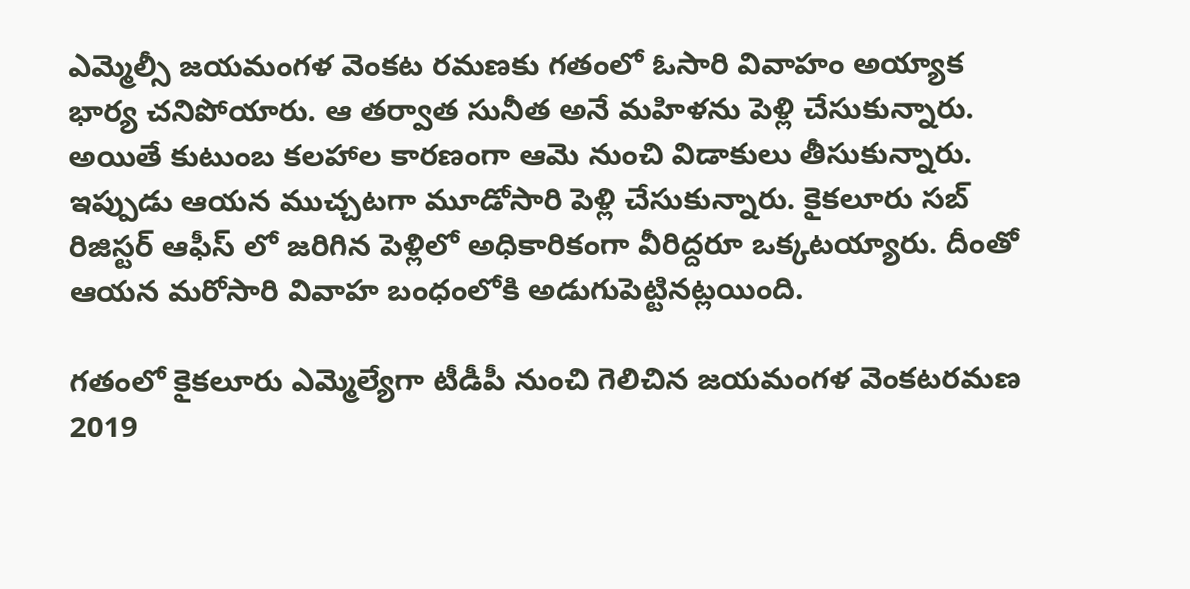ఎమ్మెల్సీ జయమంగళ వెంకట రమణకు గతంలో ఓసారి వివాహం అయ్యాక భార్య చనిపోయారు. ఆ తర్వాత సునీత అనే మహిళను పెళ్లి చేసుకున్నారు. అయితే కుటుంబ కలహాల కారణంగా ఆమె నుంచి విడాకులు తీసుకున్నారు. ఇప్పుడు ఆయన ముచ్చటగా మూడోసారి పెళ్లి చేసుకున్నారు. కైకలూరు సబ్ రిజిస్టర్ ఆఫీస్ లో జరిగిన పెళ్లిలో అధికారికంగా వీరిద్దరూ ఒక్కటయ్యారు. దీంతో ఆయన మరోసారి వివాహ బంధంలోకి అడుగుపెట్టినట్లయింది.

గతంలో కైకలూరు ఎమ్మెల్యేగా టీడీపీ నుంచి గెలిచిన జయమంగళ వెంకటరమణ 2019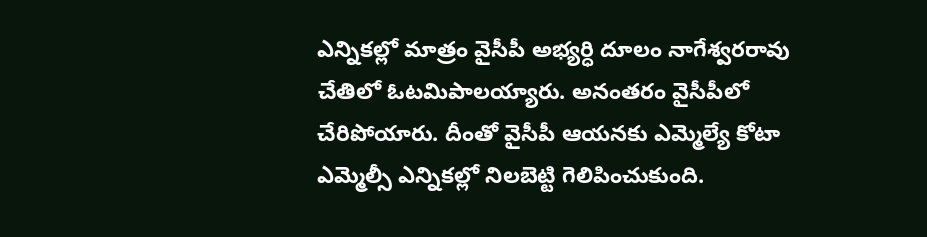ఎన్నికల్లో మాత్రం వైసీపీ అభ్యర్ధి దూలం నాగేశ్వరరావు చేతిలో ఓటమిపాలయ్యారు. అనంతరం వైసీపీలో చేరిపోయారు. దీంతో వైసీపీ ఆయనకు ఎమ్మెల్యే కోటా ఎమ్మెల్సీ ఎన్నికల్లో నిలబెట్టి గెలిపించుకుంది.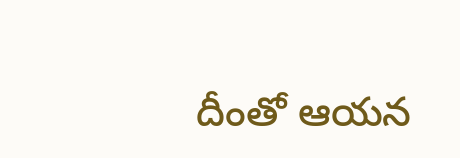దీంతో ఆయన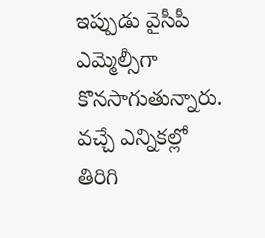ఇప్పుడు వైసీపీ ఎమ్మెల్సీగా కొనసాగుతున్నారు. వచ్చే ఎన్నికల్లో తిరిగి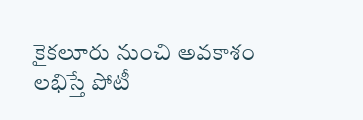కైకలూరు నుంచి అవకాశం లభిస్తే పోటీ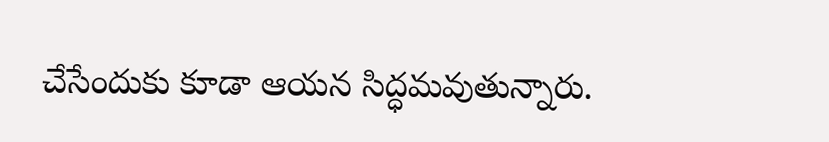చేసేందుకు కూడా ఆయన సిద్ధమవుతున్నారు.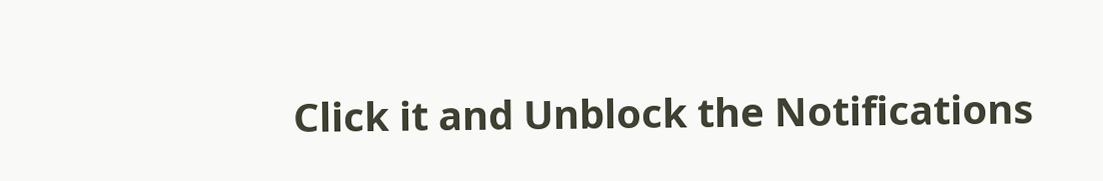Click it and Unblock the Notifications